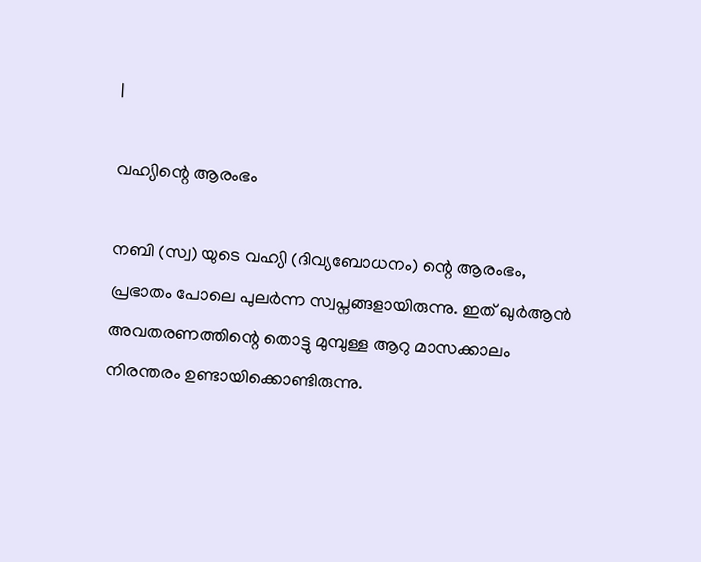|

വഹ്യിന്റെ ആരംഭം

നബി (സ്വ) യുടെ വഹ്യി (ദിവ്യബോധനം) ന്റെ ആരംഭം, പ്രഭാതം പോലെ പുലര്‍ന്ന സ്വപ്നങ്ങളായിരുന്നു. ഇത് ഖുര്‍ആന്‍ അവതരണത്തിന്റെ തൊട്ടു മുമ്പുള്ള ആറു മാസക്കാലം നിരന്തരം ഉണ്ടായിക്കൊണ്ടിരുന്നു.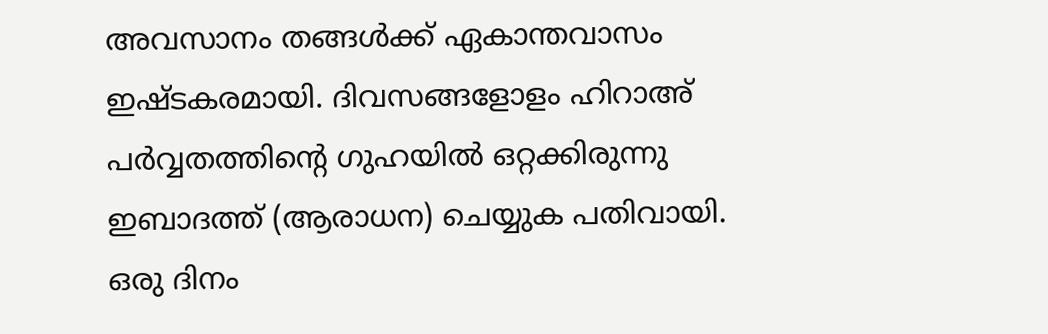അവസാനം തങ്ങള്‍ക്ക് ഏകാന്തവാസം ഇഷ്ടകരമായി. ദിവസങ്ങളോളം ഹിറാഅ് പര്‍വ്വതത്തിന്റെ ഗുഹയില്‍ ഒറ്റക്കിരുന്നു ഇബാദത്ത് (ആരാധന) ചെയ്യുക പതിവായി.
ഒരു ദിനം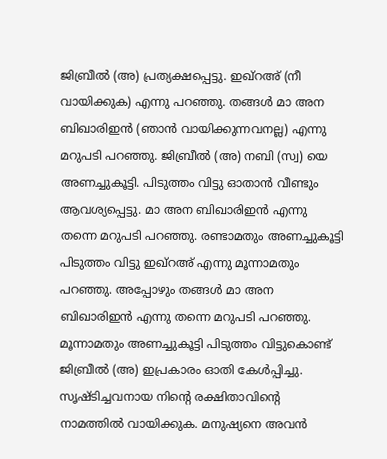ജിബ്രീല്‍ (അ) പ്രത്യക്ഷപ്പെട്ടു. ഇഖ്റഅ് (നീ വായിക്കുക) എന്നു പറഞ്ഞു. തങ്ങള്‍ മാ അന ബിഖാരിഇന്‍ (ഞാന്‍ വായിക്കുന്നവനല്ല) എന്നു മറുപടി പറഞ്ഞു. ജിബ്രീല്‍ (അ) നബി (സ്വ) യെ അണച്ചുകൂട്ടി. പിടുത്തം വിട്ടു ഓതാന്‍ വീണ്ടും ആവശ്യപ്പെട്ടു. മാ അന ബിഖാരിഇന്‍ എന്നു തന്നെ മറുപടി പറഞ്ഞു. രണ്ടാമതും അണച്ചുകൂട്ടി പിടുത്തം വിട്ടു ഇഖ്റഅ് എന്നു മൂന്നാമതും പറഞ്ഞു. അപ്പോഴും തങ്ങള്‍ മാ അന ബിഖാരിഇന്‍ എന്നു തന്നെ മറുപടി പറഞ്ഞു. മൂന്നാമതും അണച്ചുകൂട്ടി പിടുത്തം വിട്ടുകൊണ്ട് ജിബ്രീല്‍ (അ) ഇപ്രകാരം ഓതി കേള്‍പ്പിച്ചു. സൃഷ്ടിച്ചവനായ നിന്റെ രക്ഷിതാവിന്റെ നാമത്തില്‍ വായിക്കുക. മനുഷ്യനെ അവന്‍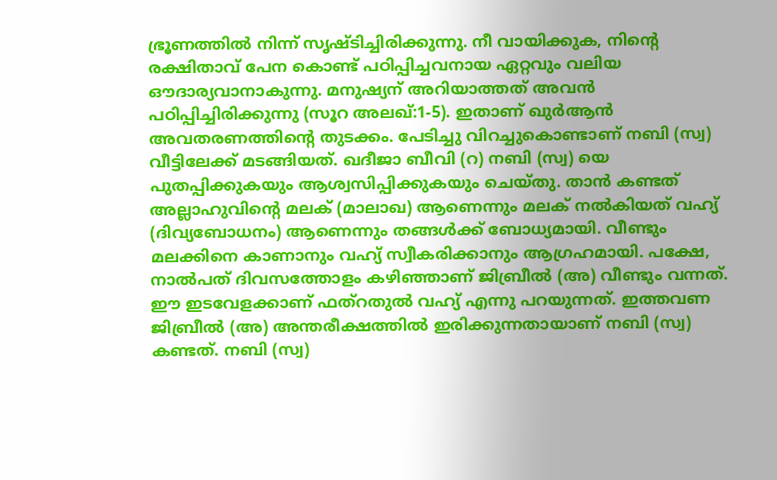ഭ്രൂണത്തില്‍ നിന്ന് സൃഷ്ടിച്ചിരിക്കുന്നു. നീ വായിക്കുക, നിന്റെ രക്ഷിതാവ് പേന കൊണ്ട് പഠിപ്പിച്ചവനായ ഏറ്റവും വലിയ ഔദാര്യവാനാകുന്നു. മനുഷ്യന് അറിയാത്തത് അവന്‍ പഠിപ്പിച്ചിരിക്കുന്നു (സൂറ അലഖ്:1-5). ഇതാണ് ഖുര്‍ആന്‍ അവതരണത്തിന്റെ തുടക്കം. പേടിച്ചു വിറച്ചുകൊണ്ടാണ് നബി (സ്വ) വീട്ടിലേക്ക് മടങ്ങിയത്. ഖദീജാ ബീവി (റ) നബി (സ്വ) യെ പുതപ്പിക്കുകയും ആശ്വസിപ്പിക്കുകയും ചെയ്തു. താന്‍ കണ്ടത് അല്ലാഹുവിന്റെ മലക് (മാലാഖ) ആണെന്നും മലക് നല്‍കിയത് വഹ്യ് (ദിവ്യബോധനം) ആണെന്നും തങ്ങള്‍ക്ക് ബോധ്യമായി. വീണ്ടും മലക്കിനെ കാണാനും വഹ്യ് സ്വീകരിക്കാനും ആഗ്രഹമായി. പക്ഷേ, നാല്‍പത് ദിവസത്തോളം കഴിഞ്ഞാണ് ജിബ്രീല്‍ (അ) വീണ്ടും വന്നത്. ഈ ഇടവേളക്കാണ് ഫത്റതുല്‍ വഹ്യ് എന്നു പറയുന്നത്. ഇത്തവണ ജിബ്രീല്‍ (അ) അന്തരീക്ഷത്തില്‍ ഇരിക്കുന്നതായാണ് നബി (സ്വ) കണ്ടത്. നബി (സ്വ)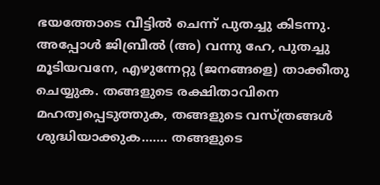ഭയത്തോടെ വീട്ടില്‍ ചെന്ന് പുതച്ചു കിടന്നു. അപ്പോള്‍ ജിബ്രീല്‍ (അ) വന്നു ഹേ, പുതച്ചു മൂടിയവനേ, എഴുന്നേറ്റു (ജനങ്ങളെ) താക്കീതു ചെയ്യുക. തങ്ങളുടെ രക്ഷിതാവിനെ മഹത്വപ്പെടുത്തുക, തങ്ങളുടെ വസ്ത്രങ്ങള്‍ ശുദ്ധിയാക്കുക……. തങ്ങളുടെ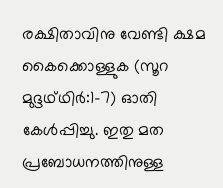രക്ഷിതാവിനു വേണ്ടി ക്ഷമ കൈക്കൊള്ളുക (സൂറ മുദ്ദഥ്ഥിര്‍:1-7) ഓതി കേള്‍പ്പിച്ചു. ഇതു മത പ്രബോധനത്തിനുള്ള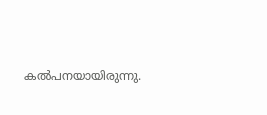കല്‍പനയായിരുന്നു.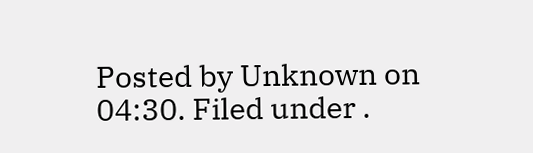Posted by Unknown on 04:30. Filed under .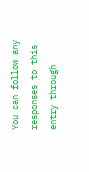You can follow any responses to this entry through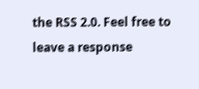the RSS 2.0. Feel free to leave a response